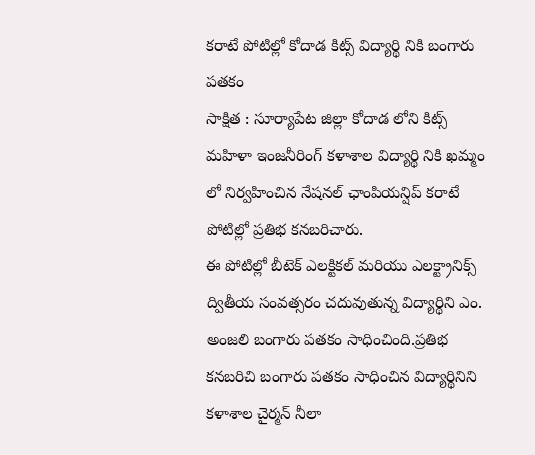కరాటే పోటిల్లో కోదాడ కిట్స్ విద్యార్థి నికి బంగారు పతకం
సాక్షిత : సూర్యాపేట జిల్లా కోదాడ లోని కిట్స్ మహిళా ఇంజనీరింగ్ కళాశాల విద్యార్థి నికి ఖమ్మం లో నిర్వహించిన నేషనల్ ఛాంపియన్షిప్ కరాటే పోటిల్లో ప్రతిభ కనబరిచారు.
ఈ పోటిల్లో బీటెక్ ఎలక్టికల్ మరియు ఎలక్ట్రానిక్స్ ద్వితీయ సంవత్సరం చదువుతున్న విద్యార్థిని ఎం. అంజలి బంగారు పతకం సాధించింది.ప్రతిభ కనబరిచి బంగారు పతకం సాధించిన విద్యార్థినిని కళాశాల చైర్మన్ నీలా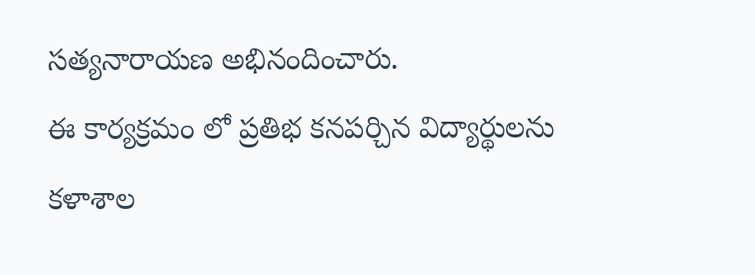సత్యనారాయణ అభినందించారు.
ఈ కార్యక్రమం లో ప్రతిభ కనపర్చిన విద్యార్థులను కళాశాల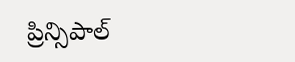ప్రిన్సిపాల్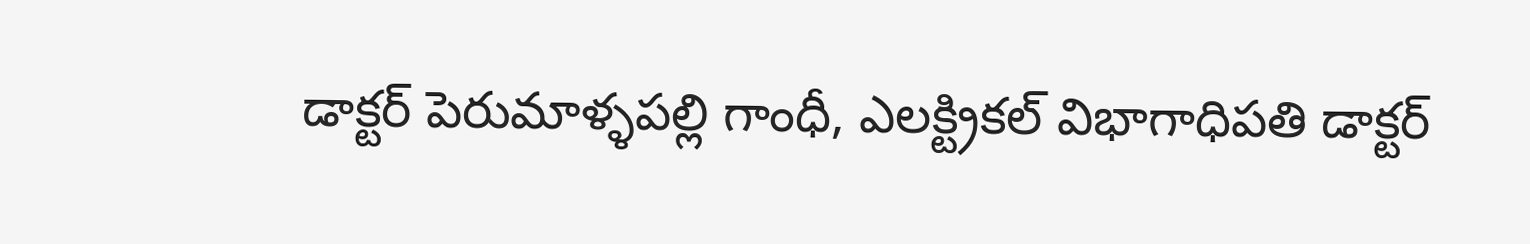డాక్టర్ పెరుమాళ్ళపల్లి గాంధీ, ఎలక్ట్రికల్ విభాగాధిపతి డాక్టర్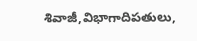శివాజీ,విభాగాదిపతులు,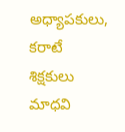అధ్యాపకులు, కరాటే శిక్షకులు మాధవి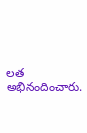లత అభినందించారు.